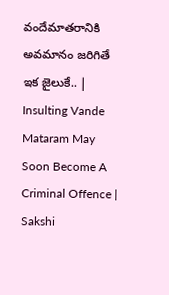వందేమాతరానికి అవమానం జరిగితే ఇక జైలుకే.. | Insulting Vande Mataram May Soon Become A Criminal Offence | Sakshi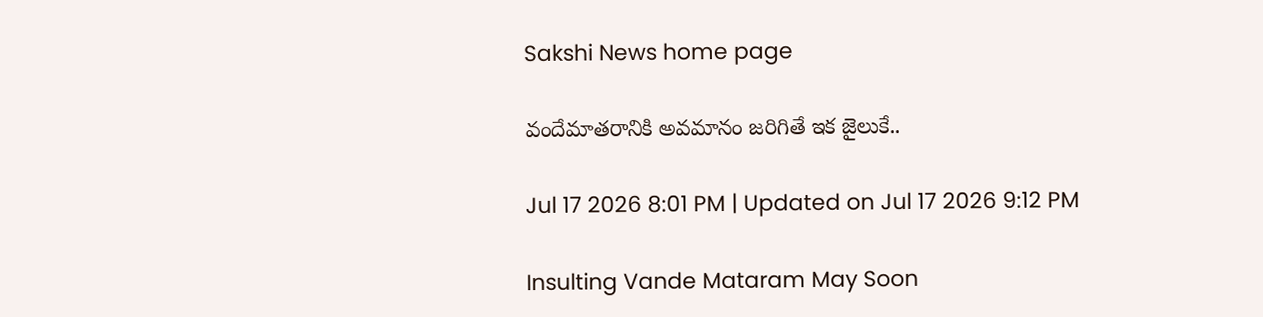Sakshi News home page

వందేమాతరానికి అవమానం జరిగితే ఇక జైలుకే..

Jul 17 2026 8:01 PM | Updated on Jul 17 2026 9:12 PM

Insulting Vande Mataram May Soon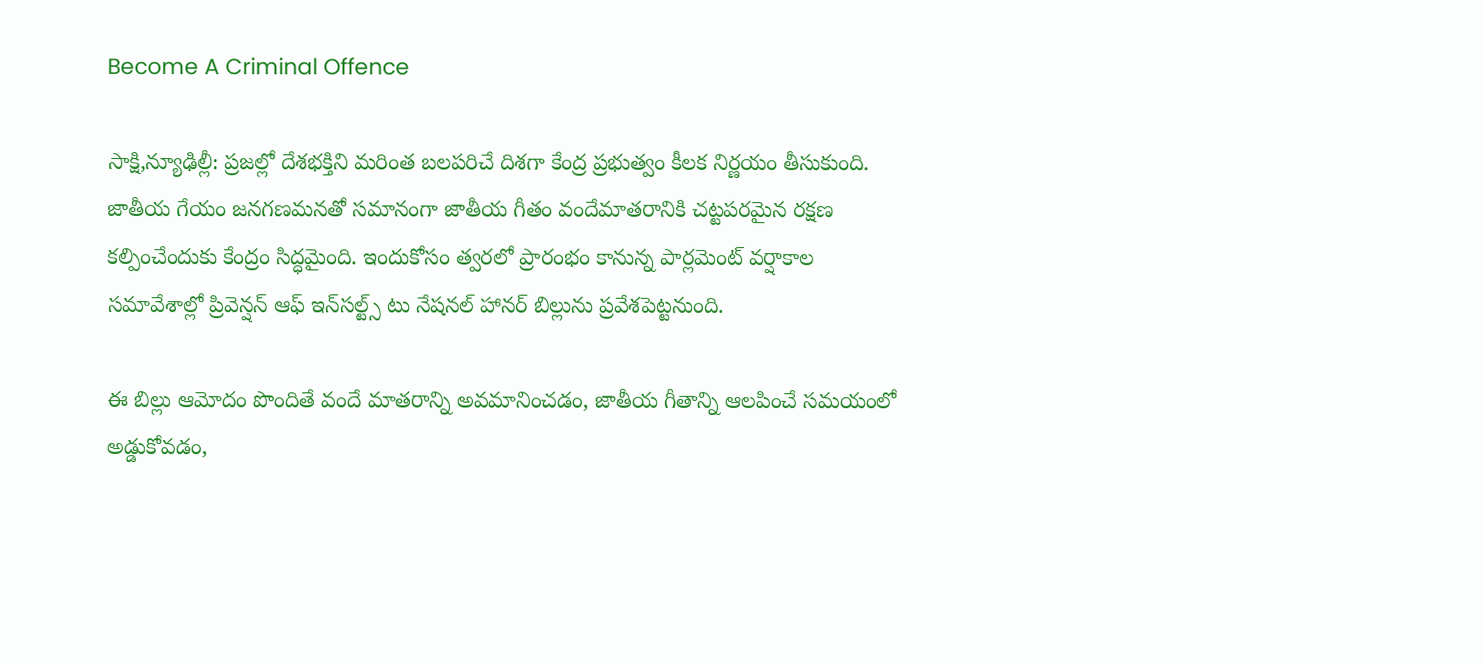Become A Criminal Offence

సాక్షి,న్యూఢిల్లీ: ప్రజల్లో దేశభక్తిని మరింత బలపరిచే దిశగా కేంద్ర ప్రభుత్వం కీలక నిర్ణయం తీసుకుంది. జాతీయ గేయం జనగణమనతో సమానంగా జాతీయ గీతం వందేమాతరానికి చట్టపరమైన రక్షణ కల్పించేందుకు కేంద్రం సిద్ధమైంది. ఇందుకోసం త్వరలో ప్రారంభం కానున్న పార్లమెంట్ వర్షాకాల సమావేశాల్లో ప్రివెన్షన్ ఆఫ్ ఇన్‌సల్ట్స్ టు నేషనల్ హానర్ బిల్లును ప్రవేశపెట్టనుంది.

ఈ బిల్లు ఆమోదం పొందితే వందే మాతరాన్ని అవమానించడం, జాతీయ గీతాన్ని ఆలపించే సమయంలో అడ్డుకోవడం,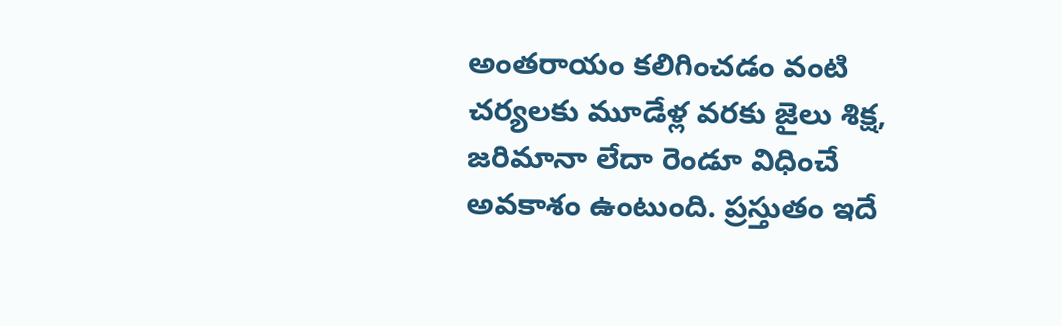అంతరాయం కలిగించడం వంటి చర్యలకు మూడేళ్ల వరకు జైలు శిక్ష, జరిమానా లేదా రెండూ విధించే అవకాశం ఉంటుంది. ప్రస్తుతం ఇదే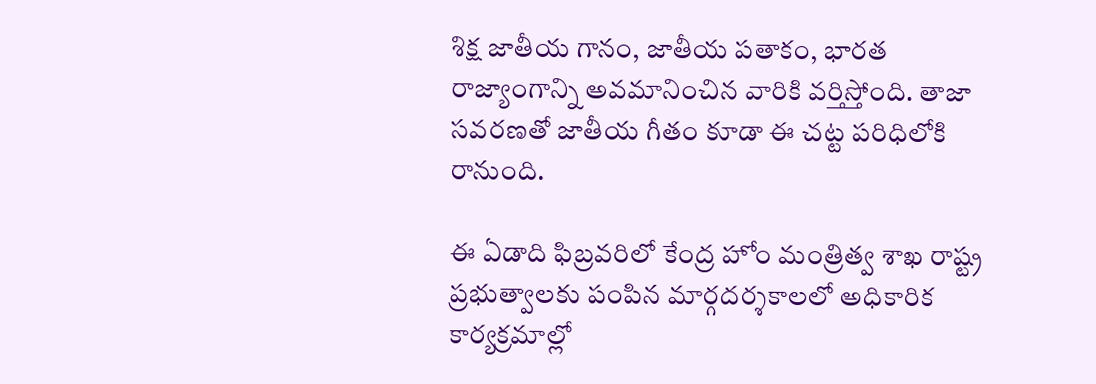శిక్ష జాతీయ గానం, జాతీయ పతాకం, భారత రాజ్యాంగాన్ని అవమానించిన వారికి వర్తిస్తోంది. తాజా సవరణతో జాతీయ గీతం కూడా ఈ చట్ట పరిధిలోకి రానుంది.

ఈ ఏడాది ఫిబ్రవరిలో కేంద్ర హోం మంత్రిత్వ శాఖ రాష్ట్ర ప్రభుత్వాలకు పంపిన మార్గదర్శకాలలో అధికారిక కార్యక్రమాల్లో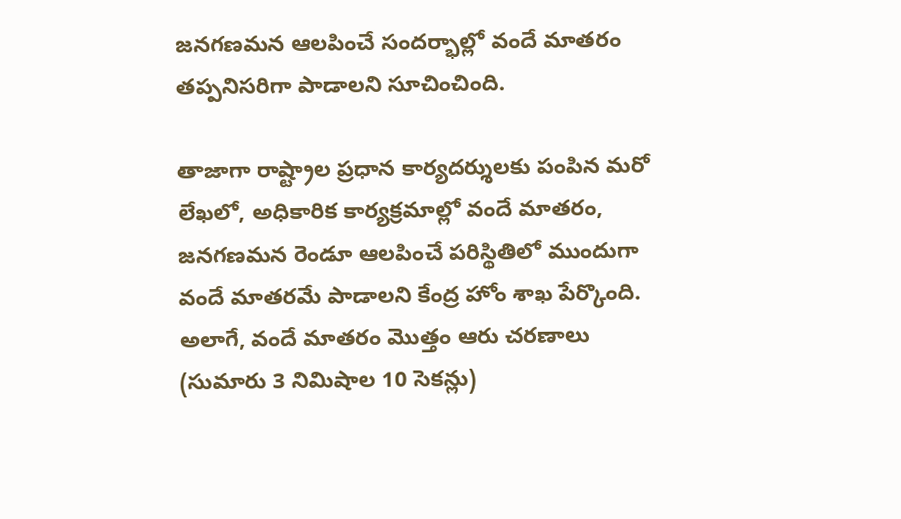జనగణమన ఆలపించే సందర్భాల్లో వందే మాతరం తప్పనిసరిగా పాడాలని సూచించింది.

తాజాగా రాష్ట్రాల ప్రధాన కార్యదర్శులకు పంపిన మరో లేఖలో, అధికారిక కార్యక్రమాల్లో వందే మాతరం, జనగణమన రెండూ ఆలపించే పరిస్థితిలో ముందుగా వందే మాతరమే పాడాలని కేంద్ర హోం శాఖ పేర్కొంది. అలాగే, వందే మాతరం మొత్తం ఆరు చరణాలు (సుమారు 3 నిమిషాల 10 సెకన్లు)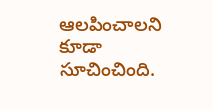ఆలపించాలని కూడా సూచించింది.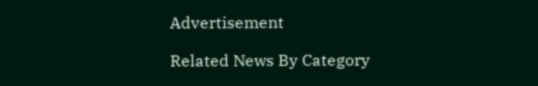Advertisement

Related News By Category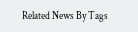Related News By Tags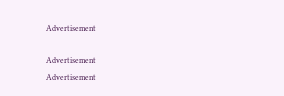Advertisement

Advertisement
Advertisement